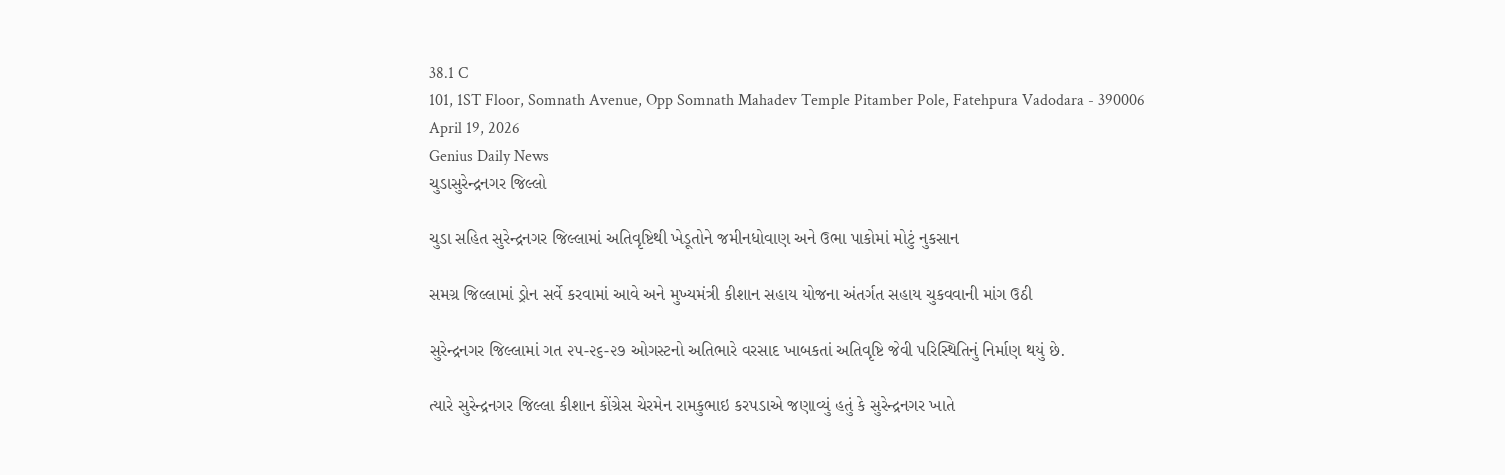38.1 C
101, 1ST Floor, Somnath Avenue, Opp Somnath Mahadev Temple Pitamber Pole, Fatehpura Vadodara - 390006
April 19, 2026
Genius Daily News
ચુડાસુરેન્દ્રનગર જિલ્લો

ચુડા સહિત સુરેન્દ્રનગર જિલ્લામાં અતિવૃષ્ટિથી ખેડૂતોને જમીનધોવાણ અને ઉભા પાકોમાં મોટું નુકસાન

સમગ્ર જિલ્લામાં ડ્રોન સર્વે કરવામાં આવે અને મુખ્યમંત્રી કીશાન સહાય યોજના અંતર્ગત સહાય ચુકવવાની માંગ ઉઠી

સુરેન્દ્રનગર જિલ્લામાં ગત ૨૫-૨૬-૨૭ ઓગસ્ટનો અતિભારે વરસાદ ખાબકતાં અતિવૃષ્ટિ જેવી પરિસ્થિતિનું નિર્માણ થયું છે.

ત્યારે સુરેન્દ્રનગર જિલ્લા કીશાન કોંગ્રેસ ચેરમેન રામકુભાઇ કરપડાએ જણાવ્યું હતું કે સુરેન્દ્રનગર ખાતે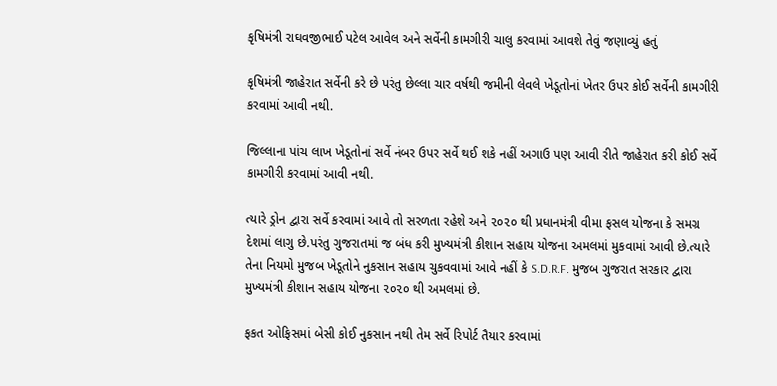કૃષિમંત્રી રાઘવજીભાઈ પટેલ આવેલ અને સર્વેની કામગીરી ચાલુ કરવામાં આવશે તેવું જણાવ્યું હતું

કૃષિમંત્રી જાહેરાત સર્વેની કરે છે પરંતુ છેલ્લા ચાર વર્ષથી જમીની લેવલે ખેડૂતોનાં ખેતર ઉપર કોઈ સર્વેની કામગીરી કરવામાં આવી નથી.

જિલ્લાના પાંચ લાખ ખેડૂતોનાં સર્વે નંબર ઉપર સર્વે થ‌ઈ શકે નહીં અગાઉ પણ આવી રીતે જાહેરાત કરી કોઈ સર્વે કામગીરી કરવામાં આવી નથી.

ત્યારે ડ્રોન દ્વારા સર્વે કરવામાં આવે તો સરળતા રહેશે અને ૨૦૨૦ થી પ્રધાનમંત્રી વીમા ફસલ યોજના કે સમગ્ર દેશમાં લાગુ છે.પરંતુ ગુજરાતમાં જ બંધ કરી મુખ્યમંત્રી કીશાન સહાય યોજના અમલમાં મુકવામાં આવી છે.ત્યારે તેના નિયમો મુજબ ખેડૂતોને નુકસાન સહાય ચુકવવામાં આવે નહીં કે S.D.R.F. મુજબ ગુજરાત સરકાર દ્વારા મુખ્યમંત્રી કીશાન સહાય યોજના ૨૦૨૦ થી અમલમાં છે.

ફકત ઓફિસમાં બેસી કોઈ નુકસાન નથી તેમ સર્વે રિપોર્ટ તૈયાર કરવામાં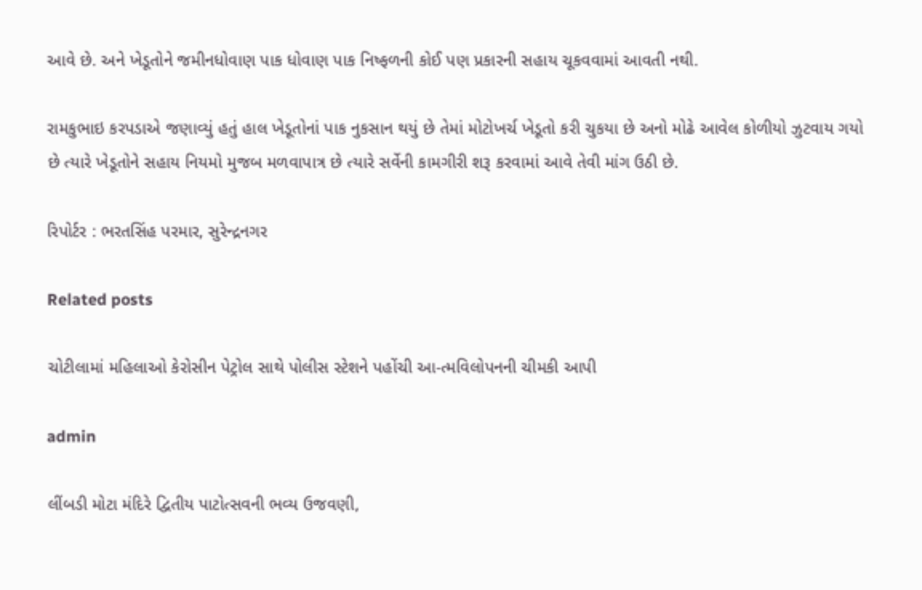આવે છે. અને ખેડૂતોને જમીનધોવાણ પાક ધોવાણ પાક નિષ્ફળની કોઈ પણ પ્રકારની સહાય ચૂકવવામાં આવતી નથી.

રામકુભાઇ કરપડાએ જણાવ્યું હતું હાલ ખેડૂતોનાં પાક નુકસાન થયું છે તેમાં મોટોખર્ચ ખેડૂતો કરી ચુકયા છે અનો મોઢે આવેલ કોળીયો ઝુટવાય ગયો છે ત્યારે ખેડૂતોને સહાય નિયમો મુજબ મળવાપાત્ર છે ત્યારે સર્વેની કામગીરી શરૂ કરવામાં આવે તેવી માંગ ઉઠી છે.

રિપોર્ટર : ભરતસિંહ પરમાર, સુરેન્દ્રનગર

Related posts

ચોટીલામાં મહિલાઓ કેરોસીન પેટ્રોલ સાથે પોલીસ સ્ટેશને પહોંચી આ-ત્મવિલોપનની ચીમકી આપી

admin

લીંબડી મોટા મંદિરે દ્વિતીય પાટોત્સવની ભવ્ય ઉજવણી,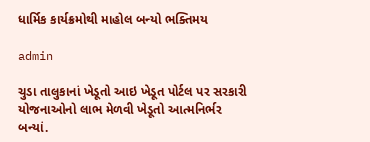ધાર્મિક કાર્યક્રમોથી માહોલ બન્યો ભક્તિમય

admin

ચુડા તાલુકાનાં ખેડૂતો આઇ ખેડૂત પોર્ટલ પર સરકારી યોજનાઓનો લાભ મેળવી ખેડૂતો આત્મનિર્ભર બન્યાં.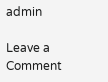admin

Leave a Comment